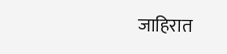जाहिरात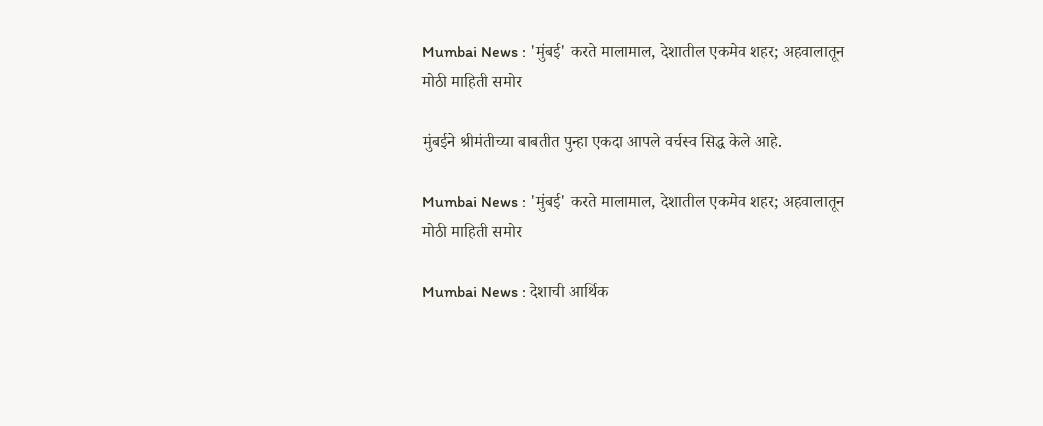Mumbai News : 'मुंबई' करते मालामाल, देशातील एकमेव शहर; अहवालातून मोठी माहिती समोर

मुंबईने श्रीमंतीच्या बाबतीत पुन्हा एकदा आपले वर्चस्व सिद्ध केले आहे.

Mumbai News : 'मुंबई' करते मालामाल, देशातील एकमेव शहर; अहवालातून मोठी माहिती समोर

Mumbai News : देशाची आर्थिक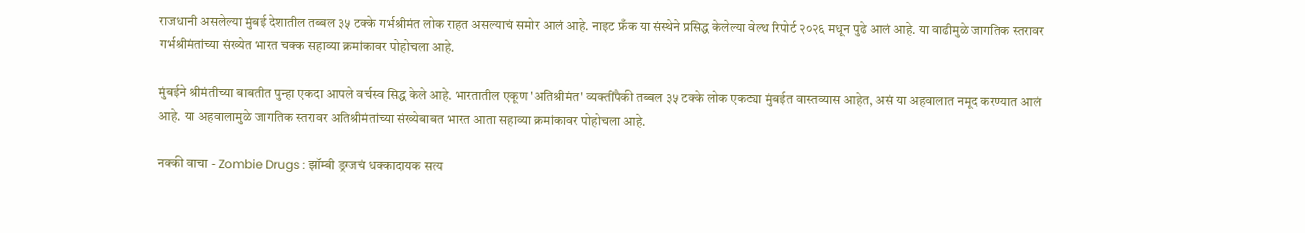राजधानी असलेल्या मुंबई देशातील तब्बल ३५ टक्के गर्भश्रीमंत लोक राहत असल्याचं समोर आलं आहे. नाइट फ्रँक या संस्थेने प्रसिद्ध केलेल्या वेल्थ रिपोर्ट २०२६ मधून पुढे आलं आहे. या वाढीमुळे जागतिक स्तरावर गर्भश्रीमंतांच्या संख्येत भारत चक्क सहाव्या क्रमांकावर पोहोचला आहे.

मुंबईने श्रीमंतीच्या बाबतीत पुन्हा एकदा आपले वर्चस्व सिद्ध केले आहे. भारतातील एकूण 'अतिश्रीमंत' व्यक्तींपैकी तब्बल ३५ टक्के लोक एकट्या मुंबईत वास्तव्यास आहेत, असं या अहवालात नमूद करण्यात आलं आहे. या अहवालामुळे जागतिक स्तरावर अतिश्रीमंतांच्या संख्येबाबत भारत आता सहाव्या क्रमांकावर पोहोचला आहे.

नक्की वाचा - Zombie Drugs : झॉम्बी ड्रग्जचं धक्कादायक सत्य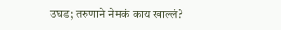उघड; तरुणाने नेमकं काय खाल्लं?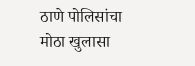ठाणे पोलिसांचा मोठा खुलासा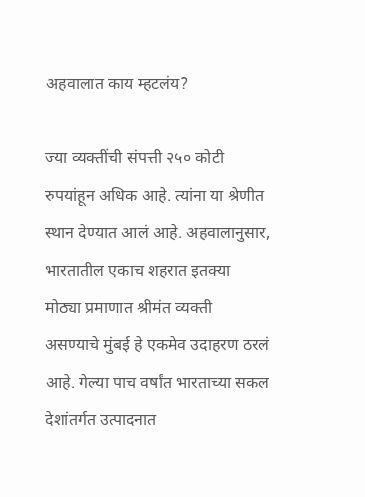अहवालात काय म्हटलंय?

ज्या व्यक्तींची संपत्ती २५० कोटी रुपयांहून अधिक आहे. त्यांना या श्रेणीत स्थान देण्यात आलं आहे. अहवालानुसार, भारतातील एकाच शहरात इतक्या मोठ्या प्रमाणात श्रीमंत व्यक्ती असण्याचे मुंबई हे एकमेव उदाहरण ठरलं आहे. गेल्या पाच वर्षांत भारताच्या सकल देशांतर्गत उत्पादनात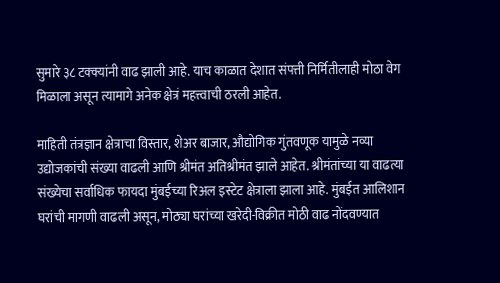सुमारे ३८ टक्क्यांनी वाढ झाली आहे. याच काळात देशात संपत्ती निर्मितीलाही मोठा वेग मिळाला असून त्यामागे अनेक क्षेत्रं महत्त्वाची ठरली आहेत.

माहिती तंत्रज्ञान क्षेत्राचा विस्तार, शेअर बाजार, औद्योगिक गुंतवणूक यामुळे नव्या उद्योजकांची संख्या वाढली आणि श्रीमंत अतिश्रीमंत झाले आहेत. श्रीमंतांच्या या वाढत्या संख्येचा सर्वाधिक फायदा मुंबईच्या रिअल इस्टेट क्षेत्राला झाला आहे. मुंबईत आलिशान घरांची मागणी वाढली असून, मोठ्या घरांच्या खरेदी-विक्रीत मोठी वाढ नोंदवण्यात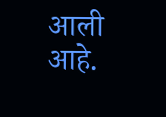आली आहे.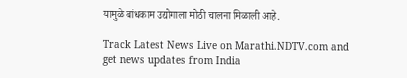यामुळे बांधकाम उद्योगाला मोठी चालना मिळाली आहे.

Track Latest News Live on Marathi.NDTV.com and get news updates from India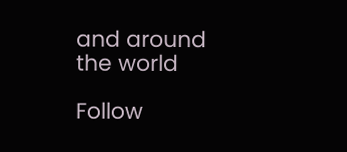and around the world

Follow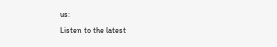us:
Listen to the latest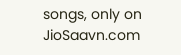songs, only on JioSaavn.com